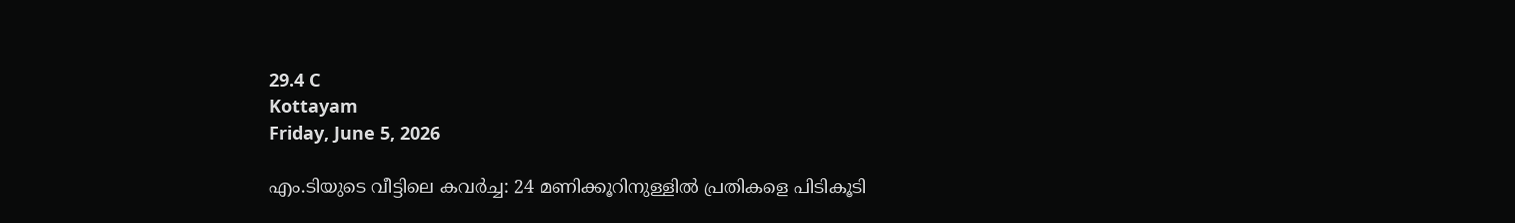29.4 C
Kottayam
Friday, June 5, 2026

എം.ടിയുടെ വീട്ടിലെ കവർച്ച: 24 മണിക്കൂറിനുള്ളില്‍ പ്രതികളെ പിടികൂടി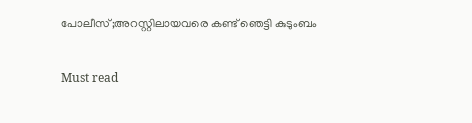പോലീസ്;അറസ്റ്റിലായവരെ കണ്ട് ഞെട്ടി കുടുംബം

Must read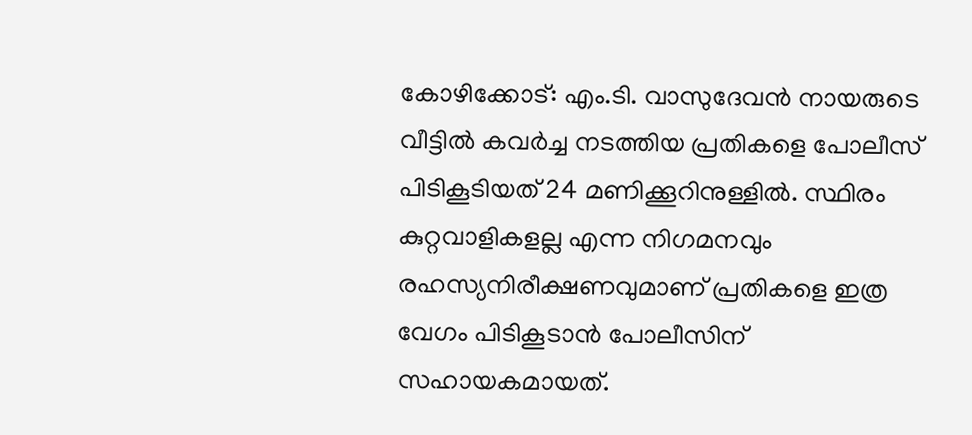കോഴിക്കോട്: എം.ടി. വാസുദേവന്‍ നായരുടെ വീട്ടില്‍ കവര്‍ച്ച നടത്തിയ പ്രതികളെ പോലീസ് പിടികൂടിയത് 24 മണിക്കൂറിനുള്ളില്‍. സ്ഥിരം കുറ്റവാളികളല്ല എന്ന നിഗമനവും രഹസ്യനിരീക്ഷണവുമാണ് പ്രതികളെ ഇത്ര വേഗം പിടികൂടാന്‍ പോലീസിന് സഹായകമായത്.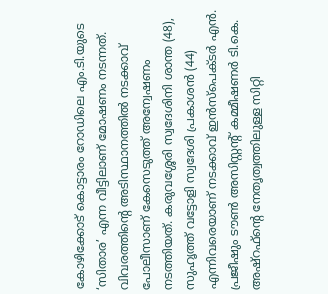കോഴിക്കോട് കൊട്ടാരം റോഡിലെ എം.ടി.യുടെ ‘സിതാര’ എന്ന വീട്ടിലാണ് മോഷണം നടന്നത്. വിവരത്തിന്റെ അടിസ്ഥാനത്തില്‍ നടക്കാവ് പോലീസാണ് കേസെടുത്ത് അന്വേഷണം നടത്തിയത്. കരുവശ്ശേരി സ്വദേശിനി ശാന്ത (48), സുഹൃത്ത് വട്ടോളി സ്വദേശി പ്രകാശന്‍ (44) എന്നിവരെയാണ് നടക്കാവ് ഇന്‍സ്‌പെക്ടര്‍ എന്‍. പ്രജീഷും ടൗണ്‍ അസിസ്റ്റന്റ് കമ്മീഷണര്‍ ടി.കെ. അഷ്‌റഫ്‌ന്റെ നേതൃത്വത്തിലുള്ള സിറ്റി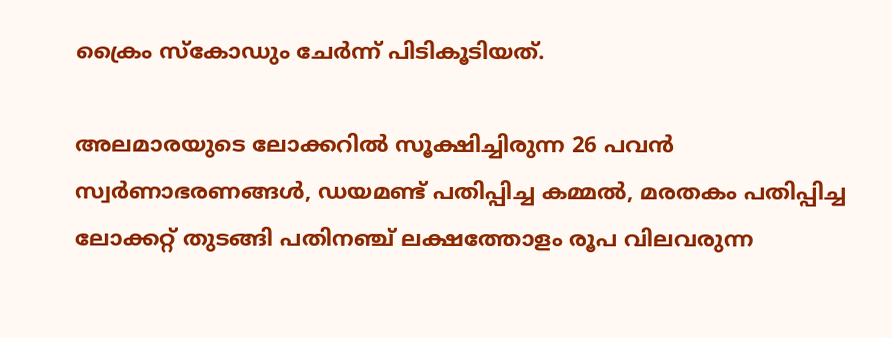ക്രൈം സ്‌കോഡും ചേര്‍ന്ന് പിടികൂടിയത്.

അലമാരയുടെ ലോക്കറില്‍ സൂക്ഷിച്ചിരുന്ന 26 പവന്‍ സ്വര്‍ണാഭരണങ്ങള്‍, ഡയമണ്ട് പതിപ്പിച്ച കമ്മല്‍, മരതകം പതിപ്പിച്ച ലോക്കറ്റ് തുടങ്ങി പതിനഞ്ച് ലക്ഷത്തോളം രൂപ വിലവരുന്ന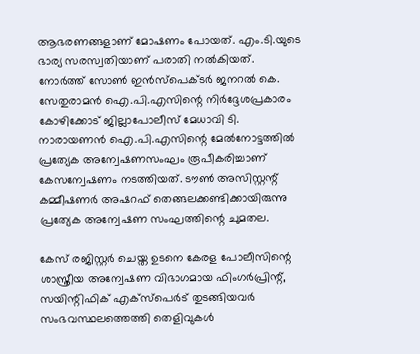ആഭരണങ്ങളാണ് മോഷണം പോയത്. എം.ടി.യുടെ ഭാര്യ സരസ്വതിയാണ് പരാതി നല്‍കിയത്. നോര്‍ത്ത് സോണ്‍ ഇന്‍സ്‌പെക്ടര്‍ ജനറല്‍ കെ. സേതുരാമന്‍ ഐ.പി.എസിന്റെ നിര്‍ദ്ദേശപ്രകാരം കോഴിക്കോട് ജില്ലാപോലീസ് മേധാവി ടി. നാരായണന്‍ ഐ.പി.എസിന്റെ മേല്‍നോട്ടത്തില്‍ പ്രത്യേക അന്വേഷണസംഘം രൂപീകരിച്ചാണ് കേസന്വേഷണം നടത്തിയത്. ടൗണ്‍ അസിസ്റ്റന്റ് കമ്മീഷണര്‍ അഷറഫ് തെങ്ങലക്കണ്ടിക്കായിരുന്നു പ്രത്യേക അന്വേഷണ സംഘത്തിന്റെ ചുമതല.

കേസ് രജിസ്റ്റര്‍ ചെയ്ത ഉടനെ കേരള പോലീസിന്റെ ശാസ്ത്രീയ അന്വേഷണ വിഭാഗമായ ഫിംഗര്‍പ്രിന്റ്, സയിന്റിഫിക് എക്‌സ്‌പെര്‍ട് തുടങ്ങിയവര്‍ സംഭവസ്ഥലത്തെത്തി തെളിവുകള്‍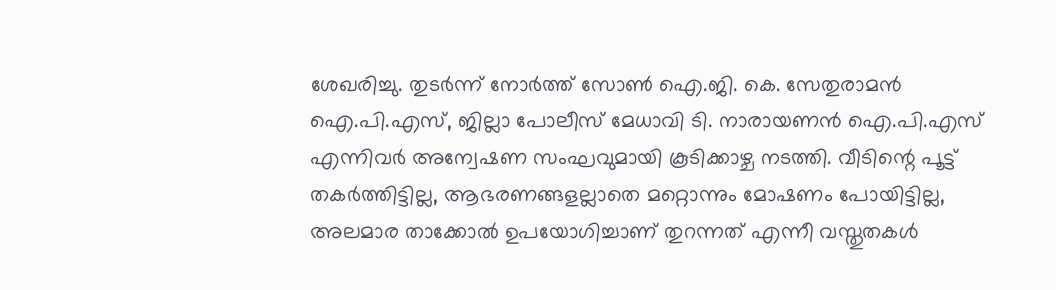ശേഖരിച്ചു. തുടര്‍ന്ന് നോര്‍ത്ത് സോണ്‍ ഐ.ജി. കെ. സേതുരാമന്‍ ഐ.പി.എസ്, ജില്ലാ പോലീസ് മേധാവി ടി. നാരായണന്‍ ഐ.പി.എസ് എന്നിവര്‍ അന്വേഷണ സംഘവുമായി കൂടിക്കാഴ്ച നടത്തി. വീടിന്റെ പൂട്ട് തകര്‍ത്തിട്ടില്ല, ആഭരണങ്ങളല്ലാതെ മറ്റൊന്നും മോഷണം പോയിട്ടില്ല, അലമാര താക്കോല്‍ ഉപയോഗിച്ചാണ് തുറന്നത് എന്നീ വസ്തുതകള്‍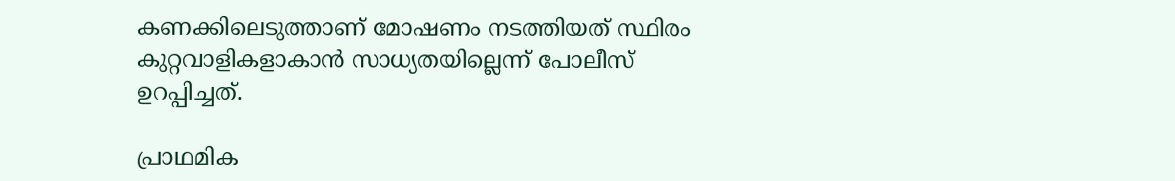കണക്കിലെടുത്താണ് മോഷണം നടത്തിയത് സ്ഥിരം കുറ്റവാളികളാകാന്‍ സാധ്യതയില്ലെന്ന് പോലീസ് ഉറപ്പിച്ചത്.

പ്രാഥമിക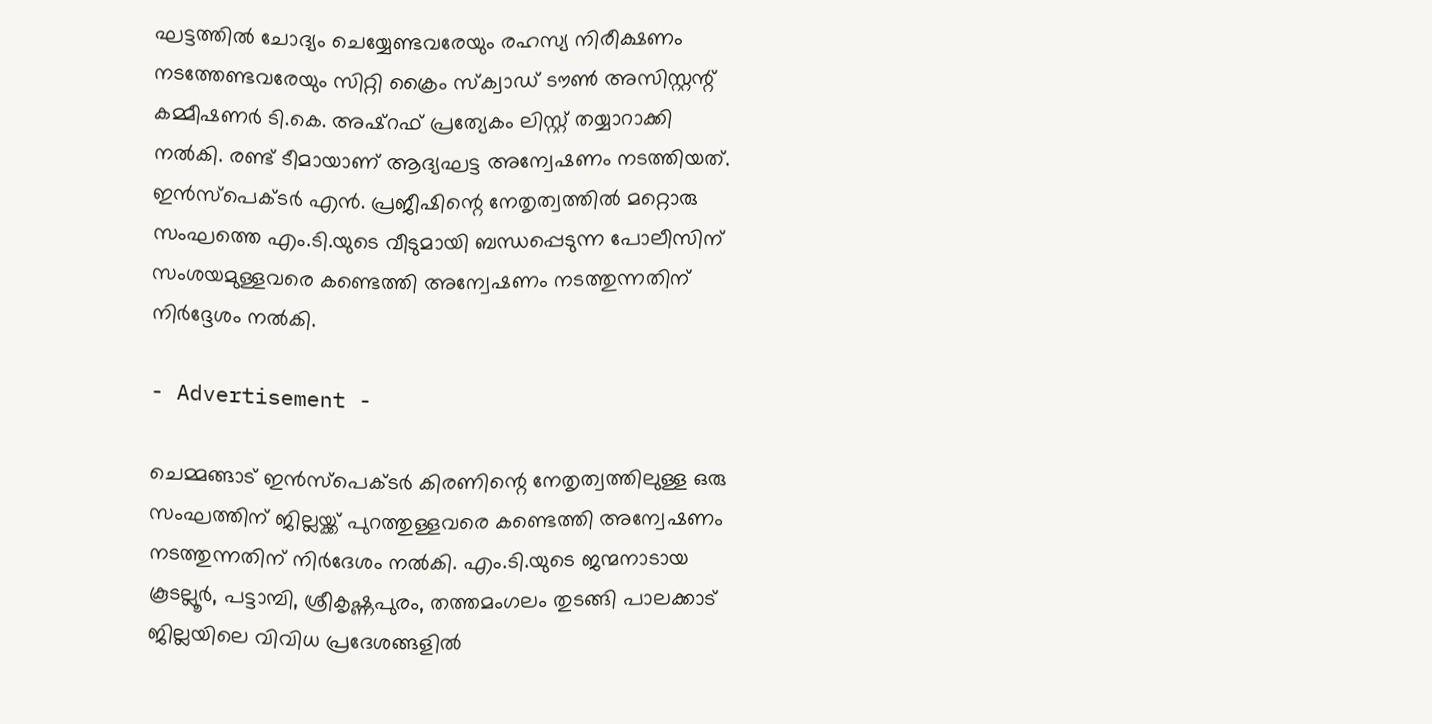ഘട്ടത്തില്‍ ചോദ്യം ചെയ്യേണ്ടവരേയും രഹസ്യ നിരീക്ഷണം നടത്തേണ്ടവരേയും സിറ്റി ക്രൈം സ്‌ക്വാഡ് ടൗണ്‍ അസിസ്റ്റന്റ് കമ്മീഷണര്‍ ടി.കെ. അഷ്‌റഫ് പ്രത്യേകം ലിസ്റ്റ് തയ്യാറാക്കി നല്‍കി. രണ്ട് ടീമായാണ് ആദ്യഘട്ട അന്വേഷണം നടത്തിയത്. ഇന്‍സ്‌പെക്ടര്‍ എന്‍. പ്രജീഷിന്റെ നേതൃത്വത്തില്‍ മറ്റൊരു സംഘത്തെ എം.ടി.യുടെ വീടുമായി ബന്ധപ്പെടുന്ന പോലീസിന് സംശയമുള്ളവരെ കണ്ടെത്തി അന്വേഷണം നടത്തുന്നതിന് നിര്‍ദ്ദേശം നല്‍കി.

- Advertisement -

ചെമ്മങ്ങാട് ഇന്‍സ്‌പെക്ടര്‍ കിരണിന്റെ നേതൃത്വത്തിലുള്ള ഒരു സംഘത്തിന് ജില്ലയ്ക്ക് പുറത്തുള്ളവരെ കണ്ടെത്തി അന്വേഷണം നടത്തുന്നതിന് നിര്‍ദേശം നല്‍കി. എം.ടി.യുടെ ജന്മനാടായ കൂടല്ലൂര്‍, പട്ടാമ്പി, ശ്രീകൃഷ്ണപുരം, തത്തമംഗലം തുടങ്ങി പാലക്കാട് ജില്ലയിലെ വിവിധ പ്രദേശങ്ങളില്‍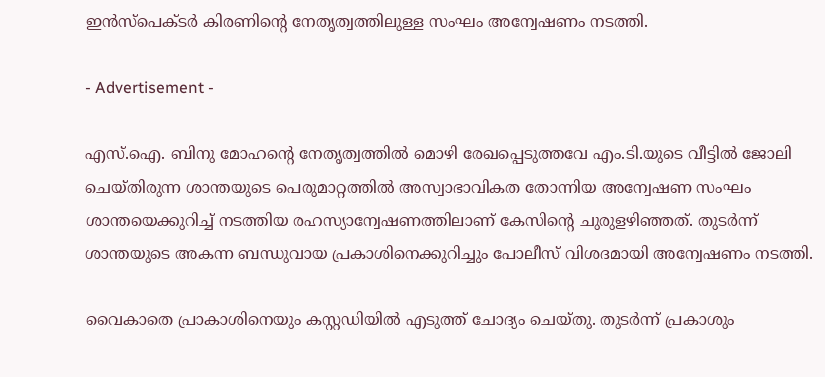ഇന്‍സ്‌പെക്ടര്‍ കിരണിന്റെ നേതൃത്വത്തിലുള്ള സംഘം അന്വേഷണം നടത്തി.

- Advertisement -

എസ്.ഐ. ബിനു മോഹന്റെ നേതൃത്വത്തില്‍ മൊഴി രേഖപ്പെടുത്തവേ എം.ടി.യുടെ വീട്ടില്‍ ജോലി ചെയ്തിരുന്ന ശാന്തയുടെ പെരുമാറ്റത്തില്‍ അസ്വാഭാവികത തോന്നിയ അന്വേഷണ സംഘം ശാന്തയെക്കുറിച്ച് നടത്തിയ രഹസ്യാന്വേഷണത്തിലാണ് കേസിന്റെ ചുരുളഴിഞ്ഞത്. തുടര്‍ന്ന് ശാന്തയുടെ അകന്ന ബന്ധുവായ പ്രകാശിനെക്കുറിച്ചും പോലീസ് വിശദമായി അന്വേഷണം നടത്തി.

വൈകാതെ പ്രാകാശിനെയും കസ്റ്റഡിയില്‍ എടുത്ത് ചോദ്യം ചെയ്തു. തുടര്‍ന്ന് പ്രകാശും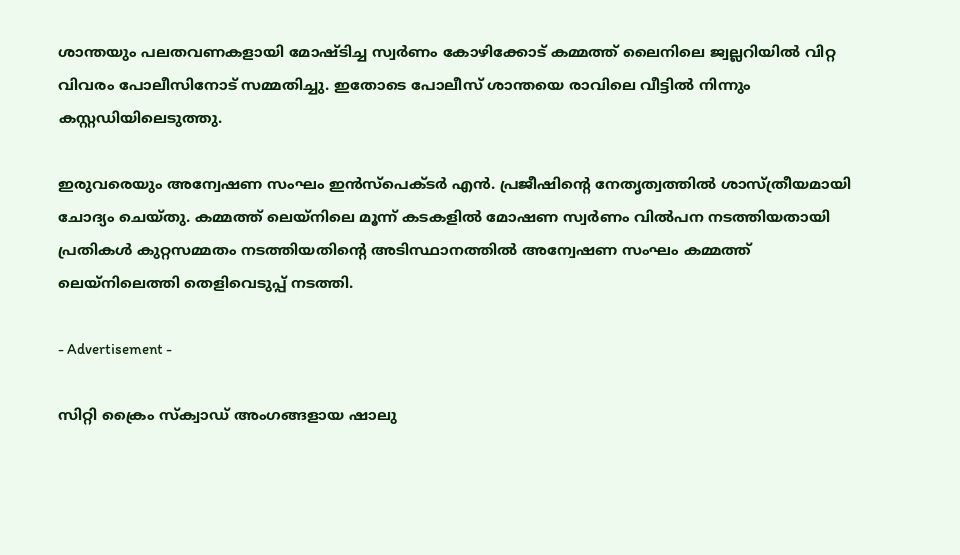ശാന്തയും പലതവണകളായി മോഷ്ടിച്ച സ്വര്‍ണം കോഴിക്കോട് കമ്മത്ത് ലൈനിലെ ജ്വല്ലറിയില്‍ വിറ്റ വിവരം പോലീസിനോട് സമ്മതിച്ചു. ഇതോടെ പോലീസ് ശാന്തയെ രാവിലെ വീട്ടില്‍ നിന്നും കസ്റ്റഡിയിലെടുത്തു.

ഇരുവരെയും അന്വേഷണ സംഘം ഇന്‍സ്‌പെക്ടര്‍ എന്‍. പ്രജീഷിന്റെ നേതൃത്വത്തില്‍ ശാസ്ത്രീയമായി ചോദ്യം ചെയ്തു. കമ്മത്ത് ലെയ്‌നിലെ മൂന്ന് കടകളില്‍ മോഷണ സ്വര്‍ണം വില്‍പന നടത്തിയതായി പ്രതികള്‍ കുറ്റസമ്മതം നടത്തിയതിന്റെ അടിസ്ഥാനത്തില്‍ അന്വേഷണ സംഘം കമ്മത്ത് ലെയ്‌നിലെത്തി തെളിവെടുപ്പ് നടത്തി.

- Advertisement -

സിറ്റി ക്രൈം സ്‌ക്വാഡ് അംഗങ്ങളായ ഷാലു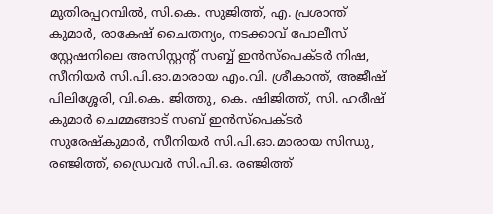മുതിരപ്പറമ്പില്‍, സി.കെ. സുജിത്ത്, എ. പ്രശാന്ത് കുമാര്‍, രാകേഷ് ചൈതന്യം, നടക്കാവ് പോലീസ് സ്റ്റേഷനിലെ അസിസ്റ്റന്റ് സബ്ബ് ഇന്‍സ്‌പെക്ടര്‍ നിഷ, സീനിയര്‍ സി.പി.ഓ.മാരായ എം.വി. ശ്രീകാന്ത്, അജീഷ് പിലിശ്ശേരി, വി.കെ. ജിത്തു, കെ. ഷിജിത്ത്, സി. ഹരീഷ് കുമാര്‍ ചെമ്മങ്ങാട് സബ് ഇന്‍സ്‌പെക്ടര്‍ സുരേഷ്‌കുമാര്‍, സീനിയര്‍ സി.പി.ഓ.മാരായ സിന്ധു, രഞ്ജിത്ത്, ഡ്രൈവര്‍ സി.പി.ഒ. രഞ്ജിത്ത്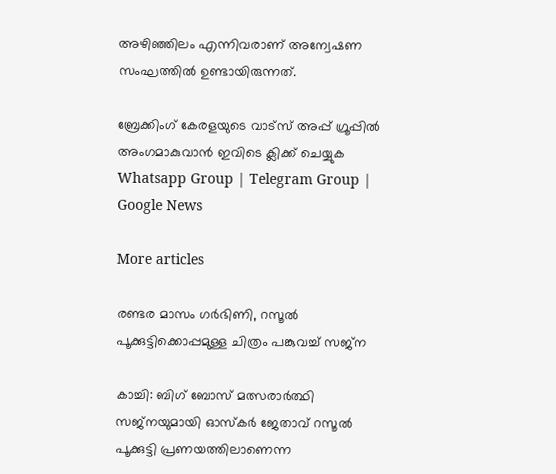അഴിഞ്ഞിലം എന്നിവരാണ് അന്വേഷണ സംഘത്തില്‍ ഉണ്ടായിരുന്നത്.

ബ്രേക്കിംഗ് കേരളയുടെ വാട്സ് അപ്പ് ഗ്രൂപ്പിൽ അംഗമാകുവാൻ ഇവിടെ ക്ലിക്ക് ചെയ്യുക Whatsapp Group | Telegram Group | Google News

More articles

രണ്ടര മാസം ഗർഭിണി, റസൂൽ പൂക്കുട്ടിക്കൊപ്പമുള്ള ചിത്രം പങ്കുവച്ച് സജ്‌ന

കാച്ചി: ബിഗ് ബോസ് മത്സരാർത്ഥി സജ്‌നയുമായി ഓസ്കർ ജേതാവ് റസൂൽ പൂക്കുട്ടി പ്രണയത്തിലാണെന്ന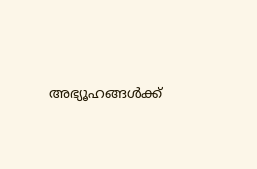അഭ്യൂഹങ്ങൾക്ക്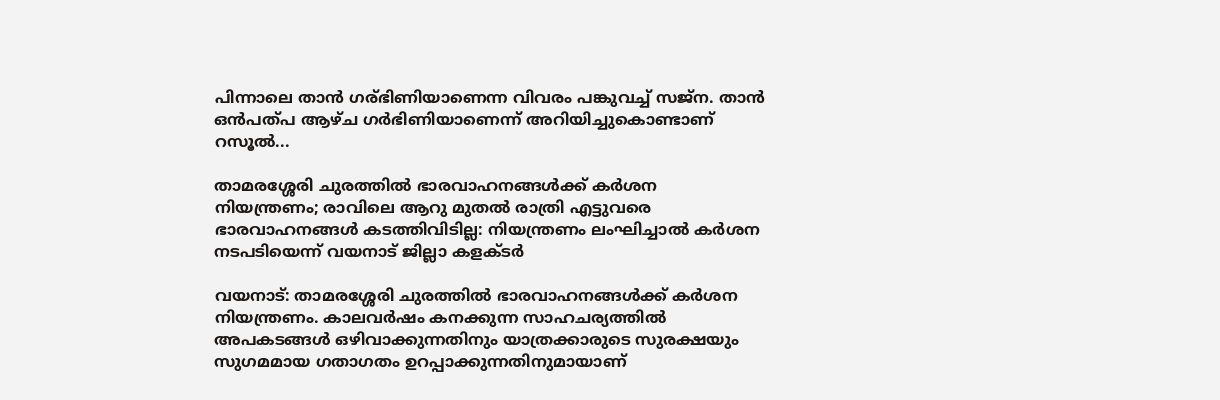പിന്നാലെ താൻ ഗര്ഭിണിയാണെന്ന വിവരം പങ്കുവച്ച് സജ്‌ന. താൻ ഒൻപത്പ ആഴ്ച ഗർഭിണിയാണെന്ന് അറിയിച്ചുകൊണ്ടാണ് റസൂൽ...

താമരശ്ശേരി ചുരത്തില്‍ ഭാരവാഹനങ്ങള്‍ക്ക് കര്‍ശന നിയന്ത്രണം; രാവിലെ ആറു മുതല്‍ രാത്രി എട്ടുവരെ ഭാരവാഹനങ്ങള്‍ കടത്തിവിടില്ല: നിയന്ത്രണം ലംഘിച്ചാല്‍ കര്‍ശന നടപടിയെന്ന് വയനാട് ജില്ലാ കളക്ടര്‍

വയനാട്: താമരശ്ശേരി ചുരത്തില്‍ ഭാരവാഹനങ്ങള്‍ക്ക് കര്‍ശന നിയന്ത്രണം. കാലവര്‍ഷം കനക്കുന്ന സാഹചര്യത്തില്‍ അപകടങ്ങള്‍ ഒഴിവാക്കുന്നതിനും യാത്രക്കാരുടെ സുരക്ഷയും സുഗമമായ ഗതാഗതം ഉറപ്പാക്കുന്നതിനുമായാണ്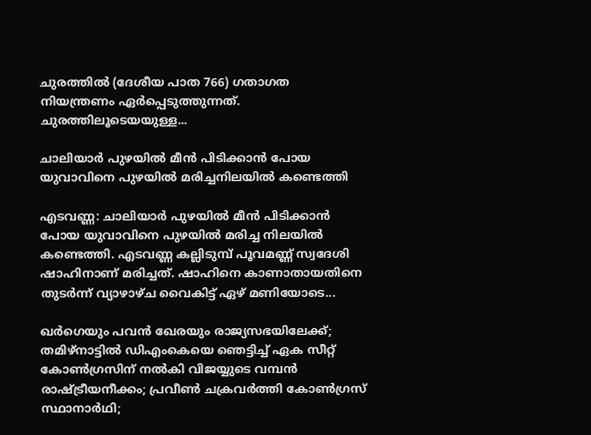ചുരത്തില്‍ (ദേശീയ പാത 766) ഗതാഗത നിയന്ത്രണം ഏര്‍പ്പെടുത്തുന്നത്. ചുരത്തിലൂടെയയുള്ള...

ചാലിയാര്‍ പുഴയില്‍ മീന്‍ പിടിക്കാന്‍ പോയ യുവാവിനെ പുഴയില്‍ മരിച്ചനിലയില്‍ കണ്ടെത്തി

എടവണ്ണ: ചാലിയാര്‍ പുഴയില്‍ മീന്‍ പിടിക്കാന്‍ പോയ യുവാവിനെ പുഴയില്‍ മരിച്ച നിലയില്‍ കണ്ടെത്തി. എടവണ്ണ കല്ലിടുമ്പ് പൂവമണ്ണ് സ്വദേശി ഷാഹിനാണ് മരിച്ചത്. ഷാഹിനെ കാണാതായതിനെ തുടര്‍ന്ന് വ്യാഴാഴ്ച വൈകിട്ട് ഏഴ് മണിയോടെ...

ഖര്‍ഗെയും പവന്‍ ഖേരയും രാജ്യസഭയിലേക്ക്; തമിഴ്നാട്ടില്‍ ഡിഎംകെയെ ഞെട്ടിച്ച് ഏക സീറ്റ് കോണ്‍ഗ്രസിന് നല്‍കി വിജയ്യുടെ വമ്പന്‍ രാഷ്ട്രീയനീക്കം; പ്രവീണ്‍ ചക്രവര്‍ത്തി കോണ്‍ഗ്രസ് സ്ഥാനാര്‍ഥി;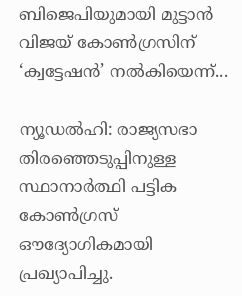ബിജെപിയുമായി മുട്ടാന്‍ വിജയ് കോണ്‍ഗ്രസിന് ‘ക്വട്ടേഷന്‍’ നല്‍കിയെന്ന്...

ന്യൂഡല്‍ഹി: രാജ്യസഭാ തിരഞ്ഞെടുപ്പിനുള്ള സ്ഥാനാര്‍ത്ഥി പട്ടിക കോണ്‍ഗ്രസ് ഔദ്യോഗികമായി പ്രഖ്യാപിച്ചു.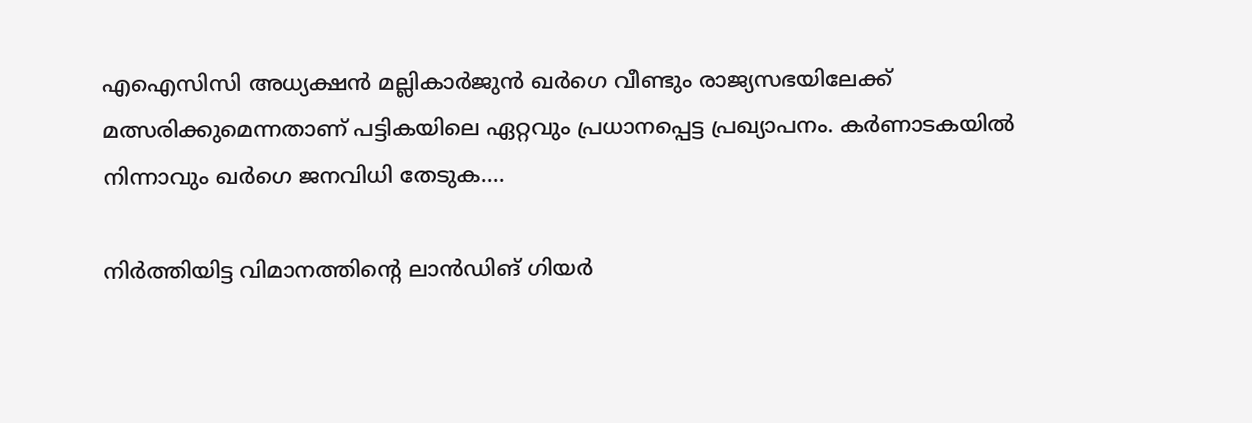എഐസിസി അധ്യക്ഷന്‍ മല്ലികാര്‍ജുന്‍ ഖര്‍ഗെ വീണ്ടും രാജ്യസഭയിലേക്ക് മത്സരിക്കുമെന്നതാണ് പട്ടികയിലെ ഏറ്റവും പ്രധാനപ്പെട്ട പ്രഖ്യാപനം. കര്‍ണാടകയില്‍ നിന്നാവും ഖര്‍ഗെ ജനവിധി തേടുക....

നിര്‍ത്തിയിട്ട വിമാനത്തിന്റെ ലാന്‍ഡിങ് ഗിയര്‍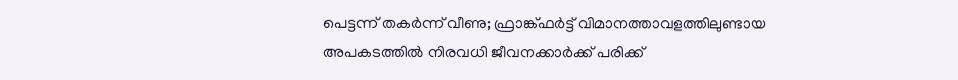പെട്ടന്ന് തകര്‍ന്ന് വീണു; ഫ്രാങ്ക്ഫര്‍ട്ട് വിമാനത്താവളത്തിലുണ്ടായ അപകടത്തില്‍ നിരവധി ജീവനക്കാര്‍ക്ക് പരിക്ക്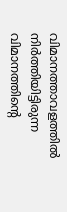വിമാനത്താവളത്തില്‍ നിര്‍ത്തിയിട്ടിരുന്ന വിമാനത്തിന്റെ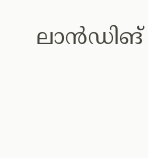ലാന്‍ഡിങ്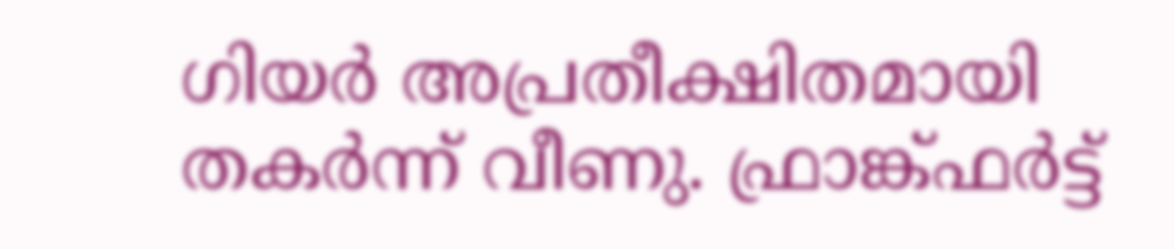ഗിയര്‍ അപ്രതീക്ഷിതമായി തകര്‍ന്ന് വീണു. ഫ്രാങ്ക്ഫര്‍ട്ട്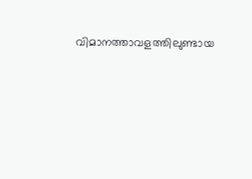വിമാനത്താവളത്തിലുണ്ടായ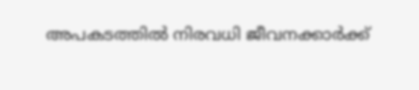അപകടത്തില്‍ നിരവധി ജീവനക്കാര്‍ക്ക്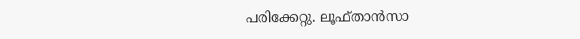പരിക്കേറ്റു. ലൂഫ്താന്‍സാ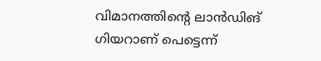വിമാനത്തിന്റെ ലാന്‍ഡിങ് ഗിയറാണ് പെട്ടെന്ന്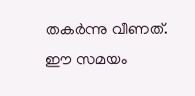തകര്‍ന്നു വീണത്. ഈ സമയം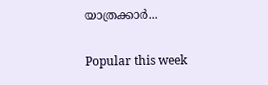യാത്രക്കാര്‍...

Popular this week